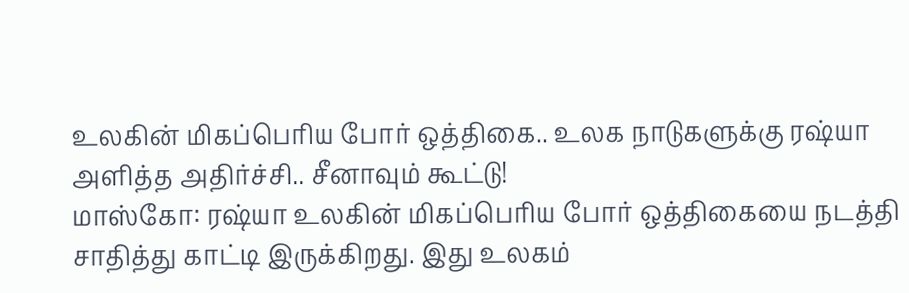உலகின் மிகப்பெரிய போர் ஒத்திகை.. உலக நாடுகளுக்கு ரஷ்யா அளித்த அதிர்ச்சி.. சீனாவும் கூட்டு!
மாஸ்கோ: ரஷ்யா உலகின் மிகப்பெரிய போர் ஒத்திகையை நடத்தி சாதித்து காட்டி இருக்கிறது. இது உலகம்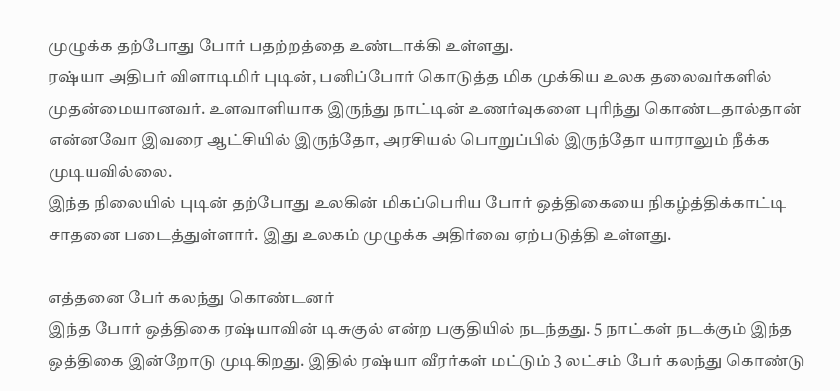முழுக்க தற்போது போர் பதற்றத்தை உண்டாக்கி உள்ளது.
ரஷ்யா அதிபர் விளாடிமிர் புடின், பனிப்போர் கொடுத்த மிக முக்கிய உலக தலைவர்களில் முதன்மையானவர். உளவாளியாக இருந்து நாட்டின் உணர்வுகளை புரிந்து கொண்டதால்தான் என்னவோ இவரை ஆட்சியில் இருந்தோ, அரசியல் பொறுப்பில் இருந்தோ யாராலும் நீக்க முடியவில்லை.
இந்த நிலையில் புடின் தற்போது உலகின் மிகப்பெரிய போர் ஒத்திகையை நிகழ்த்திக்காட்டி சாதனை படைத்துள்ளார். இது உலகம் முழுக்க அதிர்வை ஏற்படுத்தி உள்ளது.

எத்தனை பேர் கலந்து கொண்டனர்
இந்த போர் ஒத்திகை ரஷ்யாவின் டிசுகுல் என்ற பகுதியில் நடந்தது. 5 நாட்கள் நடக்கும் இந்த ஒத்திகை இன்றோடு முடிகிறது. இதில் ரஷ்யா வீரர்கள் மட்டும் 3 லட்சம் பேர் கலந்து கொண்டு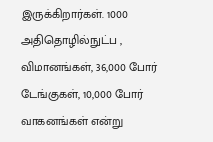இருக்கிறார்கள். 1000 அதிதொழில்நுட்ப , விமானங்கள், 36,000 போர் டேங்குகள், 10,000 போர் வாகனங்கள் என்று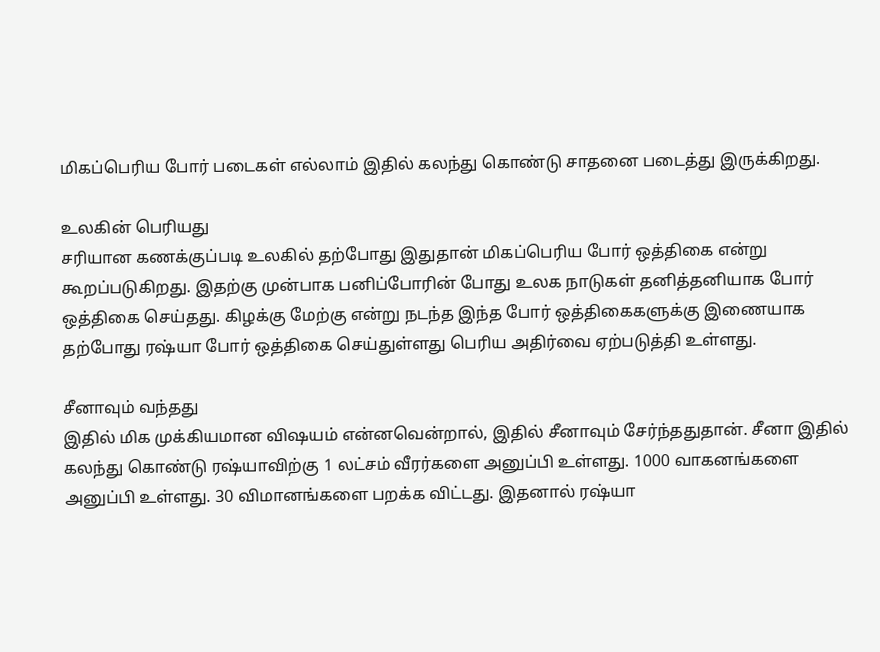மிகப்பெரிய போர் படைகள் எல்லாம் இதில் கலந்து கொண்டு சாதனை படைத்து இருக்கிறது.

உலகின் பெரியது
சரியான கணக்குப்படி உலகில் தற்போது இதுதான் மிகப்பெரிய போர் ஒத்திகை என்று கூறப்படுகிறது. இதற்கு முன்பாக பனிப்போரின் போது உலக நாடுகள் தனித்தனியாக போர் ஒத்திகை செய்தது. கிழக்கு மேற்கு என்று நடந்த இந்த போர் ஒத்திகைகளுக்கு இணையாக தற்போது ரஷ்யா போர் ஒத்திகை செய்துள்ளது பெரிய அதிர்வை ஏற்படுத்தி உள்ளது.

சீனாவும் வந்தது
இதில் மிக முக்கியமான விஷயம் என்னவென்றால், இதில் சீனாவும் சேர்ந்ததுதான். சீனா இதில் கலந்து கொண்டு ரஷ்யாவிற்கு 1 லட்சம் வீரர்களை அனுப்பி உள்ளது. 1000 வாகனங்களை அனுப்பி உள்ளது. 30 விமானங்களை பறக்க விட்டது. இதனால் ரஷ்யா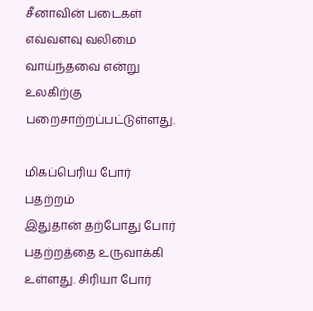சீனாவின் படைகள் எவ்வளவு வலிமை வாய்ந்தவை என்று உலகிற்கு பறைசாற்றப்பட்டுள்ளது.

மிகப்பெரிய போர் பதற்றம்
இதுதான் தற்போது போர் பதற்றத்தை உருவாக்கி உள்ளது. சிரியா போர்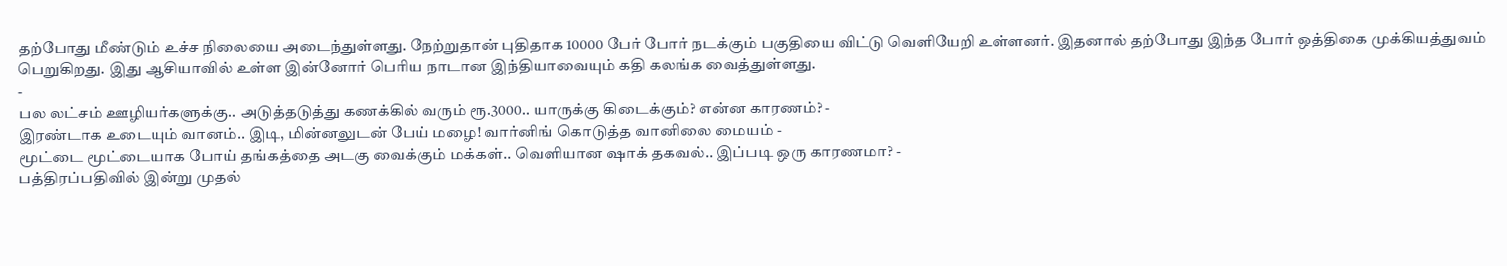தற்போது மீண்டும் உச்ச நிலையை அடைந்துள்ளது. நேற்றுதான் புதிதாக 10000 பேர் போர் நடக்கும் பகுதியை விட்டு வெளியேறி உள்ளனர். இதனால் தற்போது இந்த போர் ஒத்திகை முக்கியத்துவம் பெறுகிறது. இது ஆசியாவில் உள்ள இன்னோர் பெரிய நாடான இந்தியாவையும் கதி கலங்க வைத்துள்ளது.
-
பல லட்சம் ஊழியர்களுக்கு.. அடுத்தடுத்து கணக்கில் வரும் ரூ.3000.. யாருக்கு கிடைக்கும்? என்ன காரணம்? -
இரண்டாக உடையும் வானம்.. இடி, மின்னலுடன் பேய் மழை! வார்னிங் கொடுத்த வானிலை மையம் -
மூட்டை மூட்டையாக போய் தங்கத்தை அடகு வைக்கும் மக்கள்.. வெளியான ஷாக் தகவல்.. இப்படி ஒரு காரணமா? -
பத்திரப்பதிவில் இன்று முதல்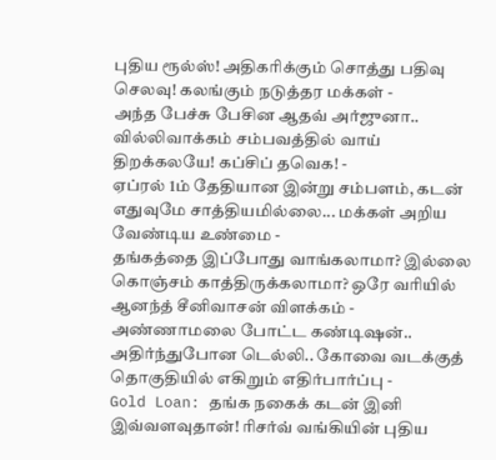புதிய ரூல்ஸ்! அதிகரிக்கும் சொத்து பதிவு செலவு! கலங்கும் நடுத்தர மக்கள் -
அந்த பேச்சு பேசின ஆதவ் அர்ஜுனா.. வில்லிவாக்கம் சம்பவத்தில் வாய் திறக்கலயே! கப்சிப் தவெக! -
ஏப்ரல் 1ம் தேதியான இன்று சம்பளம், கடன் எதுவுமே சாத்தியமில்லை... மக்கள் அறிய வேண்டிய உண்மை -
தங்கத்தை இப்போது வாங்கலாமா? இல்லை கொஞ்சம் காத்திருக்கலாமா? ஒரே வரியில் ஆனந்த் சீனிவாசன் விளக்கம் -
அண்ணாமலை போட்ட கண்டிஷன்.. அதிர்ந்துபோன டெல்லி.. கோவை வடக்குத் தொகுதியில் எகிறும் எதிர்பார்ப்பு -
Gold Loan: தங்க நகைக் கடன் இனி இவ்வளவுதான்! ரிசர்வ் வங்கியின் புதிய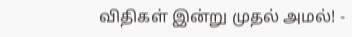விதிகள் இன்று முதல் அமல்! -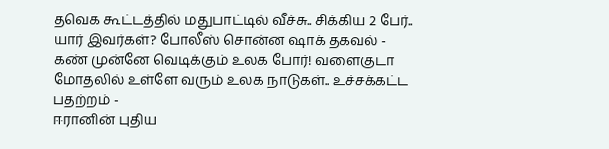தவெக கூட்டத்தில் மதுபாட்டில் வீச்சு.. சிக்கிய 2 பேர்.. யார் இவர்கள்? போலீஸ் சொன்ன ஷாக் தகவல் -
கண் முன்னே வெடிக்கும் உலக போர்! வளைகுடா மோதலில் உள்ளே வரும் உலக நாடுகள்.. உச்சக்கட்ட பதற்றம் -
ஈரானின் புதிய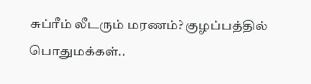சுப்ரீம் லீடரும் மரணம்? குழப்பத்தில் பொதுமக்கள்..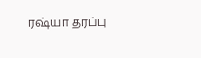ரஷ்யா தரப்பு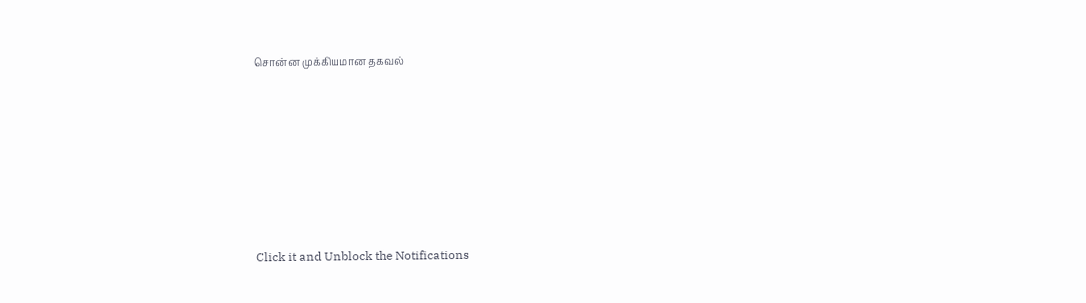சொன்ன முக்கியமான தகவல்












Click it and Unblock the Notifications